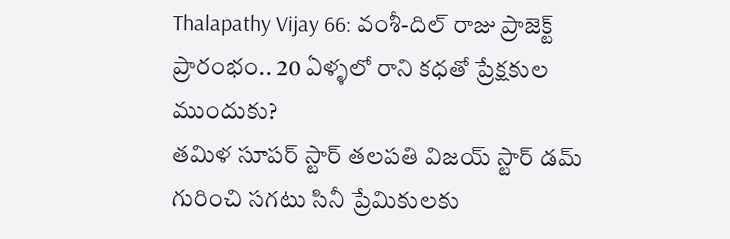Thalapathy Vijay 66: వంశీ-దిల్ రాజు ప్రాజెక్ట్ ప్రారంభం.. 20 ఏళ్ళలో రాని కధతో ప్రేక్షకుల ముందుకు?
తమిళ సూపర్ స్టార్ తలపతి విజయ్ స్టార్ డమ్ గురించి సగటు సినీ ప్రేమికులకు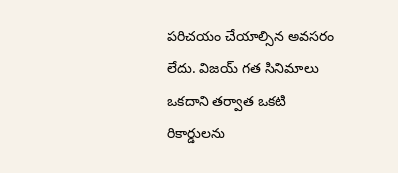పరిచయం చేయాల్సిన అవసరం లేదు. విజయ్ గత సినిమాలు ఒకదాని తర్వాత ఒకటి రికార్డులను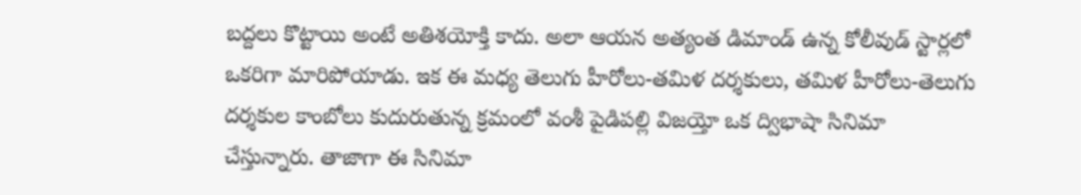బద్దలు కొట్టాయి అంటే అతిశయోక్తి కాదు. అలా ఆయన అత్యంత డిమాండ్ ఉన్న కోలీవుడ్ స్టార్లలో ఒకరిగా మారిపోయాడు. ఇక ఈ మధ్య తెలుగు హీరోలు-తమిళ దర్శకులు, తమిళ హీరోలు-తెలుగు దర్శకుల కాంబోలు కుదురుతున్న క్రమంలో వంశీ పైడిపల్లి విజయ్తో ఒక ద్విభాషా సినిమా చేస్తున్నారు. తాజాగా ఈ సినిమా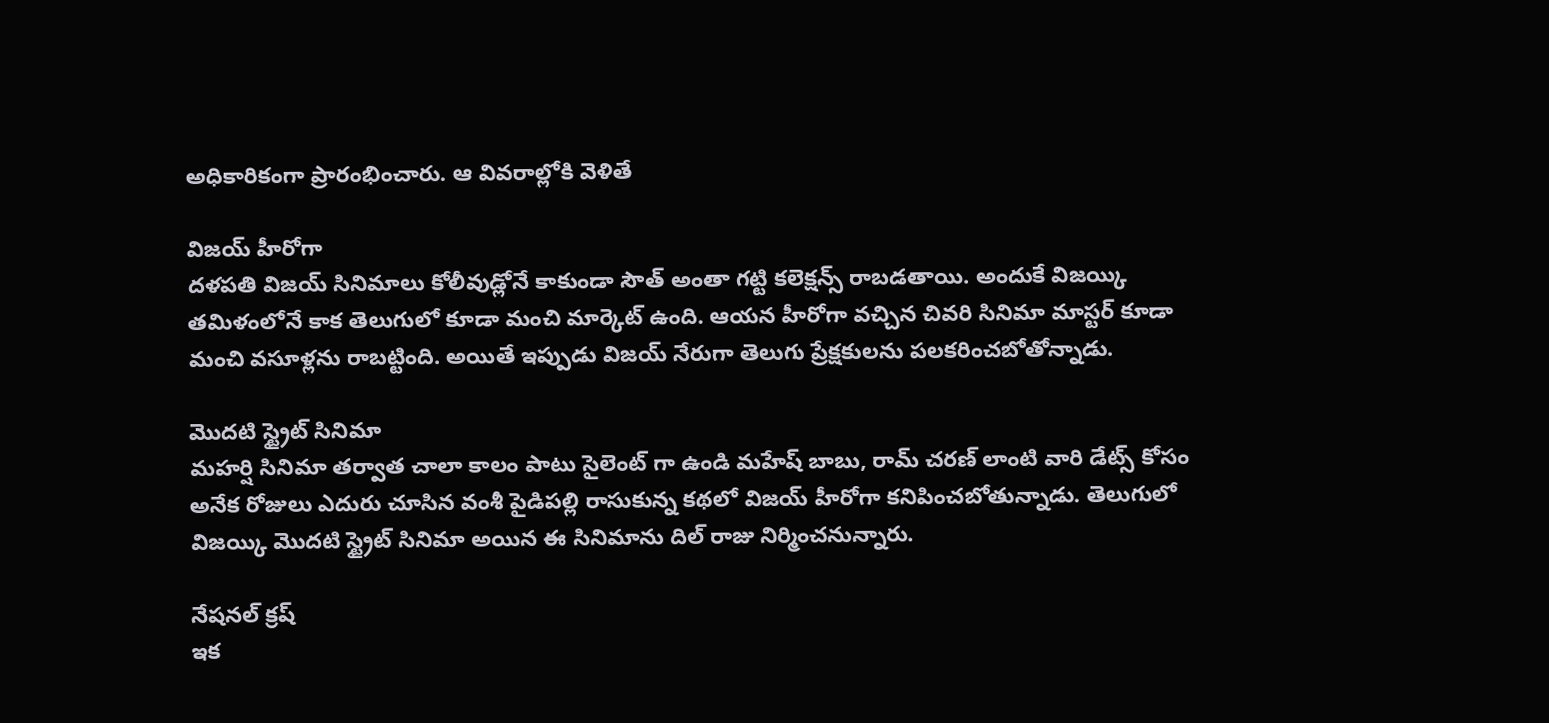అధికారికంగా ప్రారంభించారు. ఆ వివరాల్లోకి వెళితే

విజయ్ హీరోగా
దళపతి విజయ్ సినిమాలు కోలీవుడ్లోనే కాకుండా సౌత్ అంతా గట్టి కలెక్షన్స్ రాబడతాయి. అందుకే విజయ్కి తమిళంలోనే కాక తెలుగులో కూడా మంచి మార్కెట్ ఉంది. ఆయన హీరోగా వచ్చిన చివరి సినిమా మాస్టర్ కూడా మంచి వసూళ్లను రాబట్టింది. అయితే ఇప్పుడు విజయ్ నేరుగా తెలుగు ప్రేక్షకులను పలకరించబోతోన్నాడు.

మొదటి స్ట్రైట్ సినిమా
మహర్షి సినిమా తర్వాత చాలా కాలం పాటు సైలెంట్ గా ఉండి మహేష్ బాబు, రామ్ చరణ్ లాంటి వారి డేట్స్ కోసం అనేక రోజులు ఎదురు చూసిన వంశీ పైడిపల్లి రాసుకున్న కథలో విజయ్ హీరోగా కనిపించబోతున్నాడు. తెలుగులో విజయ్కి మొదటి స్ట్రైట్ సినిమా అయిన ఈ సినిమాను దిల్ రాజు నిర్మించనున్నారు.

నేషనల్ క్రష్
ఇక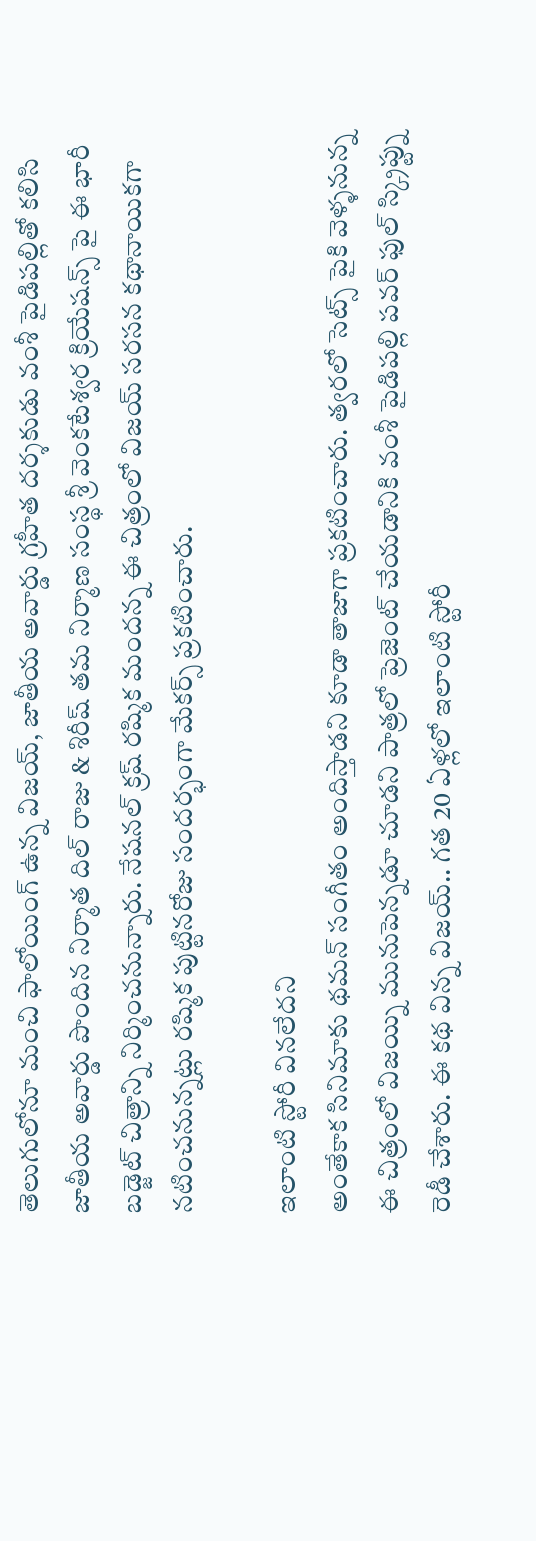తెలుగులోనూ మంచి ఫాలోయింగ్ ఉన్న విజయ్, జాతీయ అవార్డు గ్రహీత దర్శకుడు వంశీ పైడిపల్లితో కలిసి జాతీయ అవార్డు పొందిన నిర్మాత దిల్ రాజు & శిరీష్ తమ నిర్మాణ సంస్థ శ్రీ వెంకటేశ్వర క్రియేషన్స్ పై ఈ భారీ బడ్జెట్ చిత్రాన్ని నిర్మించనున్నారు. నేషనల్ క్రష్ రష్మిక మందన్న ఈ చిత్రంలో విజయ్ సరసన కథానాయికగా నటించనున్నట్లు రష్మిక పుట్టినరోజు సందర్భంగా మేకర్స్ ప్రకటించారు.

ఇలాంటి స్టోరీ వినలేదని
అంతేకాక సినిమాకు థమన్ సంగీతం అందిస్తాడని కూడా తాజాగా ప్రకటించారు. త్వరలో సెట్స్ పైకి వెళ్ళనున్న ఈ చిత్రంలో విజయ్ని మునుపెన్నడూ చూడని పాత్రలో ప్రెజెంట్ చేయడానికి వంశీ పైడిపల్లి పవర్ ఫుల్ స్క్రిప్ట్ను రెడీ చేశారు. ఈ కథ విన్న విజయ్.. గత 20 ఏళ్లలో ఇలాంటి స్టోరీ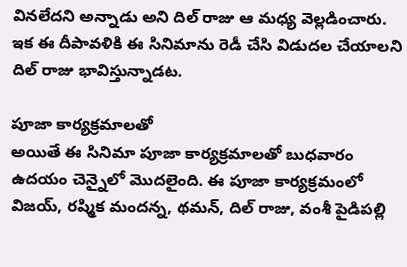వినలేదని అన్నాడు అని దిల్ రాజు ఆ మధ్య వెల్లడించారు. ఇక ఈ దీపావళికి ఈ సినిమాను రెడీ చేసి విడుదల చేయాలని దిల్ రాజు భావిస్తున్నాడట.

పూజా కార్యక్రమాలతో
అయితే ఈ సినిమా పూజా కార్యక్రమాలతో బుధవారం ఉదయం చెన్నైలో మొదలైంది. ఈ పూజా కార్యక్రమంలో విజయ్, రష్మిక మందన్న, థమన్, దిల్ రాజు, వంశీ పైడిపల్లి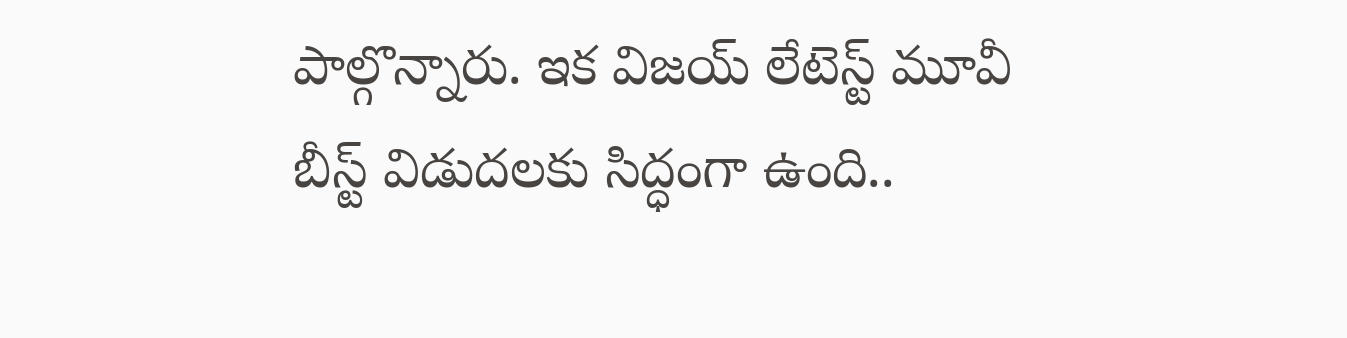పాల్గొన్నారు. ఇక విజయ్ లేటెస్ట్ మూవీ బీస్ట్ విడుదలకు సిద్ధంగా ఉంది..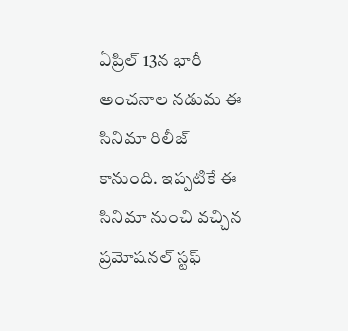ఏప్రిల్ 13న భారీ అంచనాల నడుమ ఈ సినిమా రిలీజ్ కానుంది. ఇప్పటికే ఈ సినిమా నుంచి వచ్చిన ప్రమోషనల్ స్టఫ్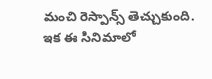మంచి రెస్పాన్స్ తెచ్చుకుంది. ఇక ఈ సినిమాలో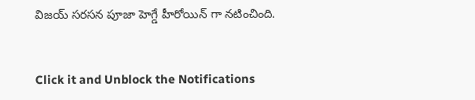విజయ్ సరసన పూజా హెగ్డే హీరోయిన్ గా నటించింది.


Click it and Unblock the Notifications